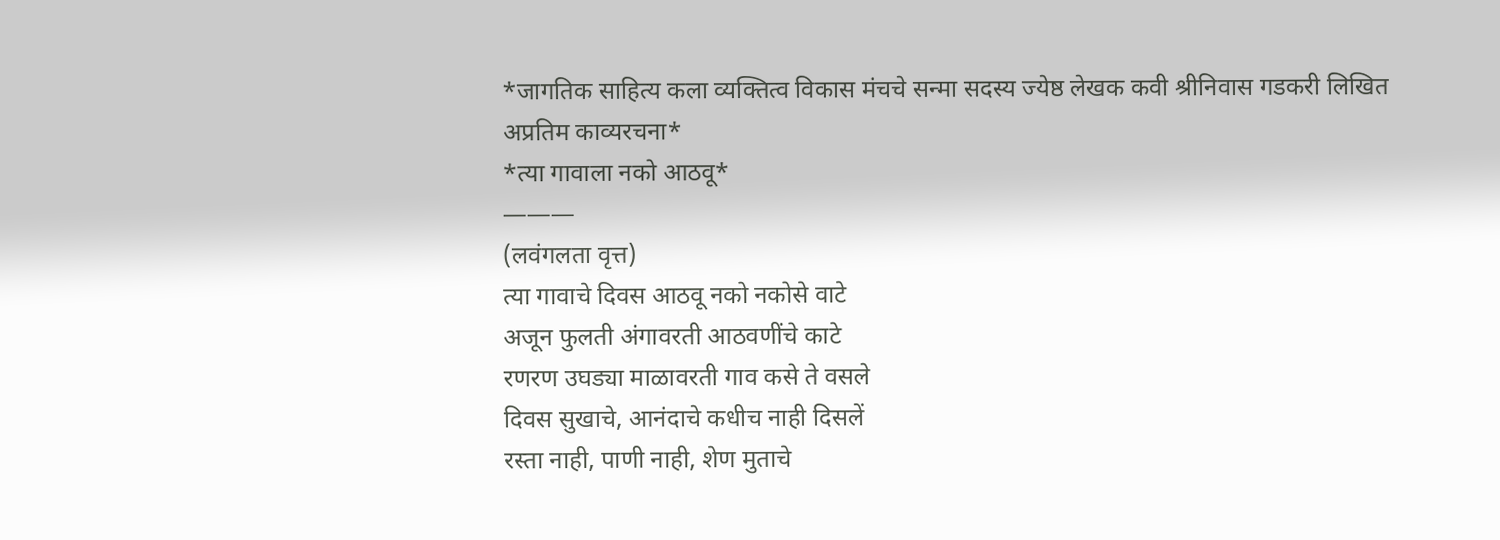*जागतिक साहित्य कला व्यक्तित्व विकास मंचचे सन्मा सदस्य ज्येष्ठ लेखक कवी श्रीनिवास गडकरी लिखित अप्रतिम काव्यरचना*
*त्या गावाला नको आठवू*
———
(लवंगलता वृत्त)
त्या गावाचे दिवस आठवू नको नकोसे वाटे
अजून फुलती अंगावरती आठवणींचे काटे
रणरण उघड्या माळावरती गाव कसे ते वसले
दिवस सुखाचे, आनंदाचे कधीच नाही दिसलें
रस्ता नाही, पाणी नाही, शेण मुताचे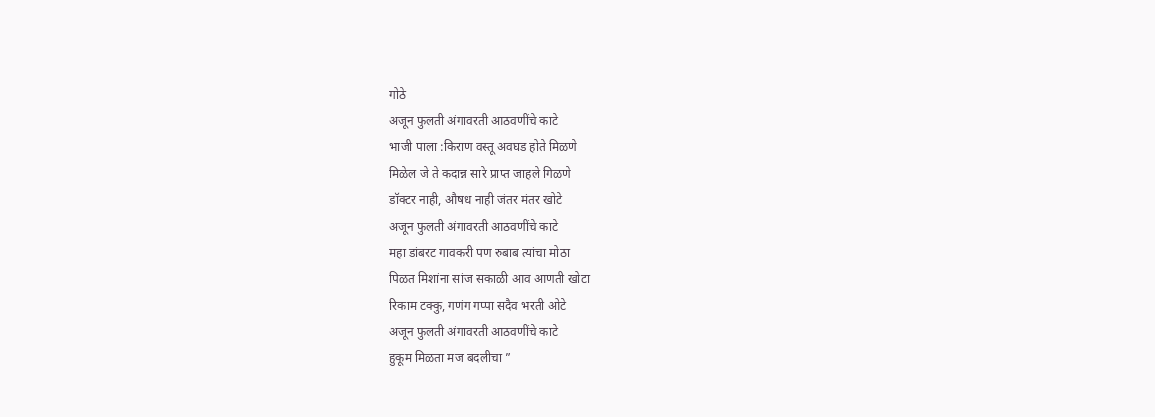गोठे
अजून फुलती अंगावरती आठवणींचे काटे
भाजी पाला :किराण वस्तू अवघड होते मिळणे
मिळेल जे ते कदान्न सारे प्राप्त जाहले गिळणे
डॉक्टर नाही, औषध नाही जंतर मंतर खोटे
अजून फुलती अंगावरती आठवणींचे काटे
महा डांबरट गावकरी पण रुबाब त्यांचा मोठा
पिळत मिशांना सांज सकाळी आव आणती खोटा
रिकाम टक्कु, गणंग गप्पा सदैव भरती ओटे
अजून फुलती अंगावरती आठवणींचे काटे
हुकूम मिळता मज बदलीचा ”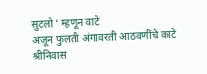सुटलो ‘ म्हणून वाटे
अजून फुलती अंगावरती आठवणींचे काटे
श्रीनिवास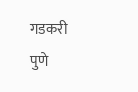गडकरी
पुणे